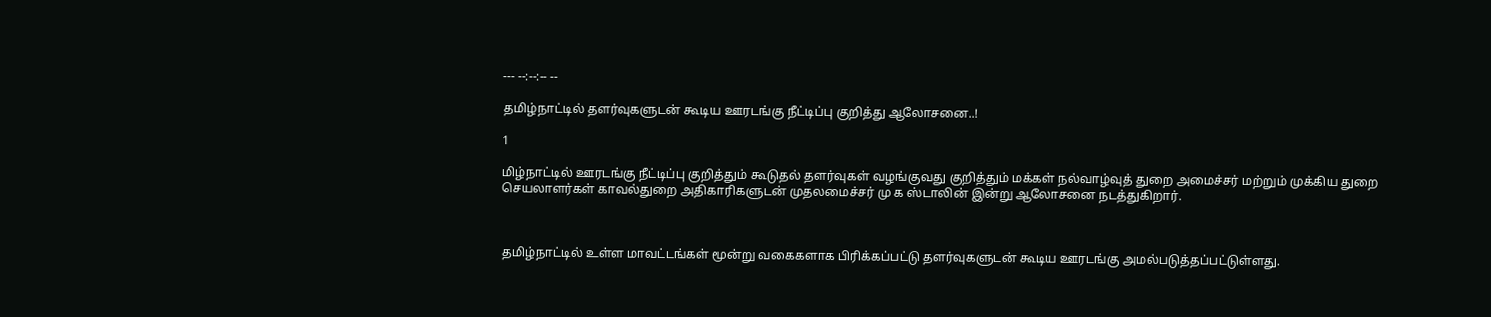--- --:--:-- --

தமிழ்நாட்டில் தளர்வுகளுடன் கூடிய ஊரடங்கு நீட்டிப்பு குறித்து ஆலோசனை..!

1

மிழ்நாட்டில் ஊரடங்கு நீட்டிப்பு குறித்தும் கூடுதல் தளர்வுகள் வழங்குவது குறித்தும் மக்கள் நல்வாழ்வுத் துறை அமைச்சர் மற்றும் முக்கிய துறை செயலாளர்கள் காவல்துறை அதிகாரிகளுடன் முதலமைச்சர் மு க ஸ்டாலின் இன்று ஆலோசனை நடத்துகிறார்.



தமிழ்நாட்டில் உள்ள மாவட்டங்கள் மூன்று வகைகளாக பிரிக்கப்பட்டு தளர்வுகளுடன் கூடிய ஊரடங்கு அமல்படுத்தப்பட்டுள்ளது.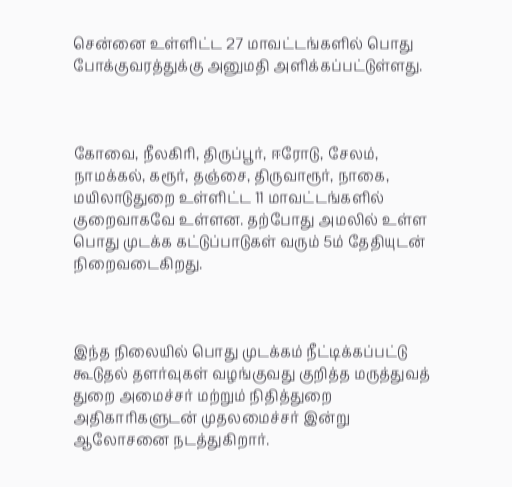சென்னை உள்ளிட்ட 27 மாவட்டங்களில் பொது போக்குவரத்துக்கு அனுமதி அளிக்கப்பட்டுள்ளது.



கோவை, நீலகிரி, திருப்பூர், ஈரோடு, சேலம், நாமக்கல், கரூர், தஞ்சை, திருவாரூர், நாகை, மயிலாடுதுறை உள்ளிட்ட 11 மாவட்டங்களில் குறைவாகவே உள்ளன. தற்போது அமலில் உள்ள பொது முடக்க கட்டுப்பாடுகள் வரும் 5ம் தேதியுடன் நிறைவடைகிறது.



இந்த நிலையில் பொது முடக்கம் நீட்டிக்கப்பட்டு கூடுதல் தளர்வுகள் வழங்குவது குறித்த மருத்துவத் துறை அமைச்சர் மற்றும் நிதித்துறை அதிகாரிகளுடன் முதலமைச்சர் இன்று ஆலோசனை நடத்துகிறார்.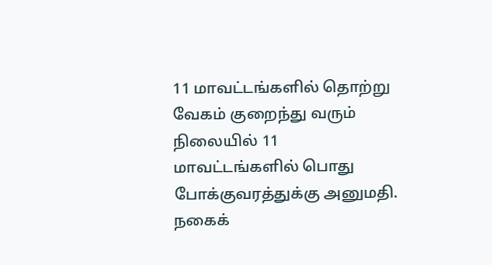11 மாவட்டங்களில் தொற்று வேகம் குறைந்து வரும் நிலையில் 11 மாவட்டங்களில் பொது போக்குவரத்துக்கு அனுமதி. நகைக்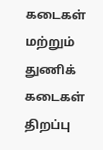கடைகள் மற்றும் துணிக் கடைகள் திறப்பு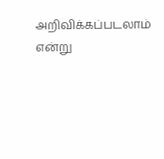அறிவிக்கப்படலாம் என்று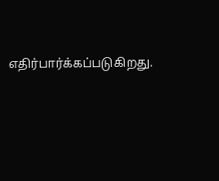எதிர்பார்க்கப்படுகிறது.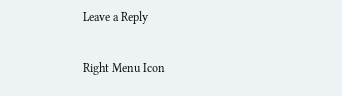Leave a Reply

Right Menu Icon